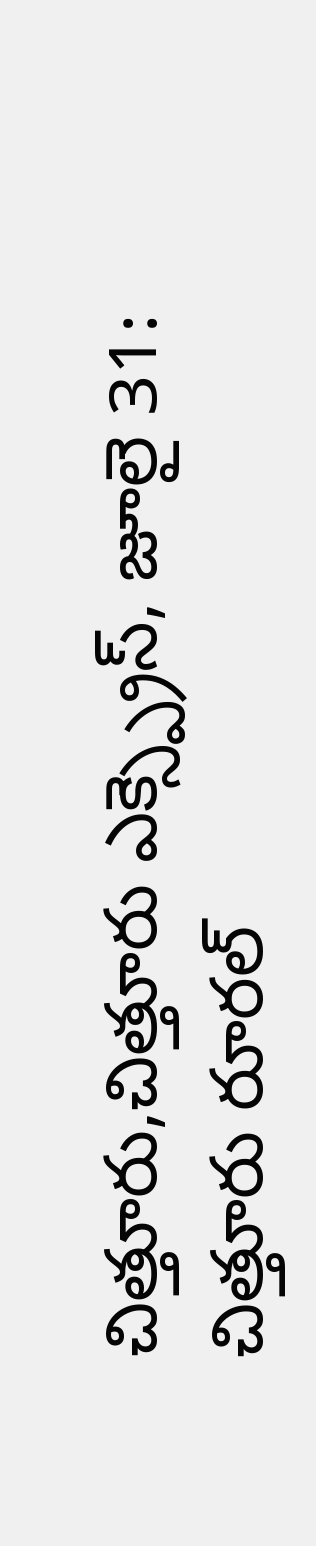చిత్తూరు,చిత్తూరు ఎక్స్ప్రెస్, జూలై 31:
చిత్తూరు రూరల్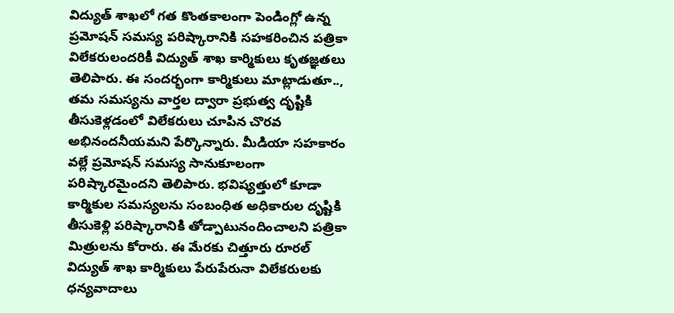విద్యుత్ శాఖలో గత కొంతకాలంగా పెండింగ్లో ఉన్న ప్రమోషన్ సమస్య పరిష్కారానికి సహకరించిన పత్రికా విలేకరులందరికీ విద్యుత్ శాఖ కార్మికులు కృతజ్ఞతలు తెలిపారు. ఈ సందర్భంగా కార్మికులు మాట్లాడుతూ.., తమ సమస్యను వార్తల ద్వారా ప్రభుత్వ దృష్టికి తీసుకెళ్లడంలో విలేకరులు చూపిన చొరవ అభినందనీయమని పేర్కొన్నారు. మీడియా సహకారం వల్లే ప్రమోషన్ సమస్య సానుకూలంగా పరిష్కారమైందని తెలిపారు. భవిష్యత్తులో కూడా కార్మికుల సమస్యలను సంబంధిత అధికారుల దృష్టికి తీసుకెళ్లి పరిష్కారానికి తోడ్పాటునందించాలని పత్రికా మిత్రులను కోరారు. ఈ మేరకు చిత్తూరు రూరల్ విద్యుత్ శాఖ కార్మికులు పేరుపేరునా విలేకరులకు ధన్యవాదాలు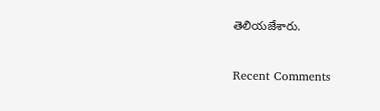తెలియజేశారు.


Recent Comments